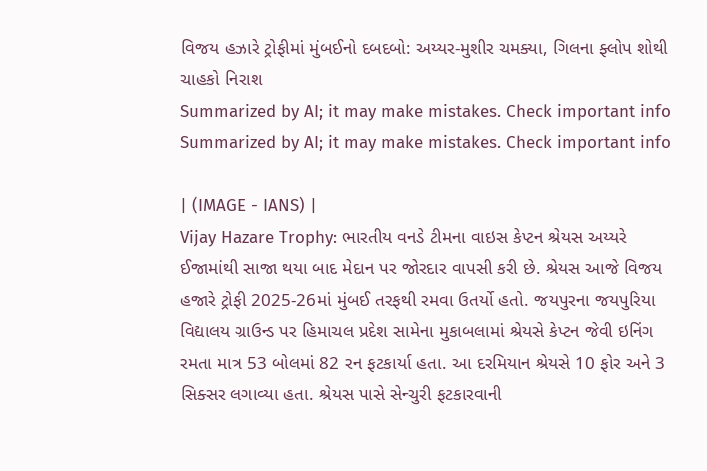વિજય હઝારે ટ્રોફીમાં મુંબઈનો દબદબો: અય્યર-મુશીર ચમક્યા, ગિલના ફ્લોપ શોથી ચાહકો નિરાશ
Summarized by AI; it may make mistakes. Check important info
Summarized by AI; it may make mistakes. Check important info

| (IMAGE - IANS) |
Vijay Hazare Trophy: ભારતીય વનડે ટીમના વાઇસ કેપ્ટન શ્રેયસ અય્યરે ઈજામાંથી સાજા થયા બાદ મેદાન પર જોરદાર વાપસી કરી છે. શ્રેયસ આજે વિજય હજારે ટ્રોફી 2025-26માં મુંબઈ તરફથી રમવા ઉતર્યો હતો. જયપુરના જયપુરિયા વિદ્યાલય ગ્રાઉન્ડ પર હિમાચલ પ્રદેશ સામેના મુકાબલામાં શ્રેયસે કેપ્ટન જેવી ઇનિંગ રમતા માત્ર 53 બોલમાં 82 રન ફટકાર્યા હતા. આ દરમિયાન શ્રેયસે 10 ફોર અને 3 સિક્સર લગાવ્યા હતા. શ્રેયસ પાસે સેન્ચુરી ફટકારવાની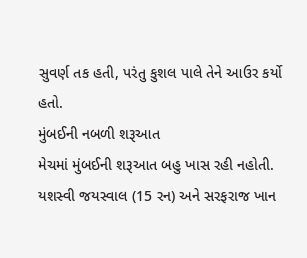સુવર્ણ તક હતી, પરંતુ કુશલ પાલે તેને આઉર કર્યો હતો.
મુંબઈની નબળી શરૂઆત
મેચમાં મુંબઈની શરૂઆત બહુ ખાસ રહી નહોતી. યશસ્વી જયસ્વાલ (15 રન) અને સરફરાજ ખાન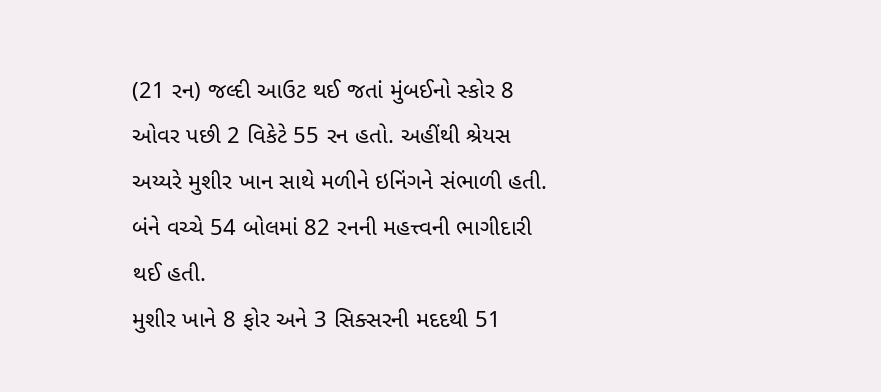(21 રન) જલ્દી આઉટ થઈ જતાં મુંબઈનો સ્કોર 8 ઓવર પછી 2 વિકેટે 55 રન હતો. અહીંથી શ્રેયસ અય્યરે મુશીર ખાન સાથે મળીને ઇનિંગને સંભાળી હતી. બંને વચ્ચે 54 બોલમાં 82 રનની મહત્ત્વની ભાગીદારી થઈ હતી.
મુશીર ખાને 8 ફોર અને 3 સિક્સરની મદદથી 51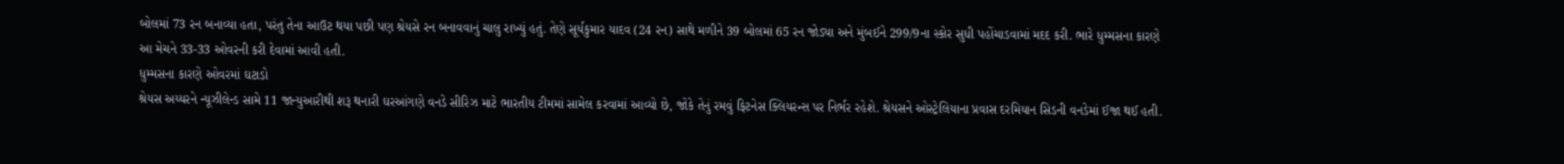બોલમાં 73 રન બનાવ્યા હતા, પરંતુ તેના આઉટ થયા પછી પણ શ્રેયસે રન બનાવવાનું ચાલુ રાખ્યું હતું. તેણે સૂર્યકુમાર યાદવ (24 રન) સાથે મળીને 39 બોલમાં 65 રન જોડ્યા અને મુંબઈને 299/9ના સ્કોર સુધી પહોંચાડવામાં મદદ કરી. ભારે ધુમ્મસના કારણે આ મેચને 33-33 ઓવરની કરી દેવામાં આવી હતી.
ધુમ્મસના કારણે ઓવરમાં ઘટાડો
શ્રેયસ અય્યરને ન્યૂઝીલેન્ડ સામે 11 જાન્યુઆરીથી શરૂ થનારી ઘરઆંગણે વનડે સીરિઝ માટે ભારતીય ટીમમાં સામેલ કરવામાં આવ્યો છે, જોકે તેનું રમવું ફિટનેસ ક્લિયરન્સ પર નિર્ભર રહેશે. શ્રેયસને ઓસ્ટ્રેલિયાના પ્રવાસ દરમિયાન સિડની વનડેમાં ઈજા થઈ હતી.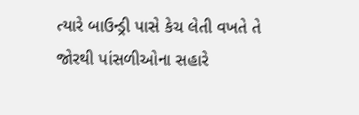ત્યારે બાઉન્ડ્રી પાસે કેચ લેતી વખતે તે જોરથી પાંસળીઓના સહારે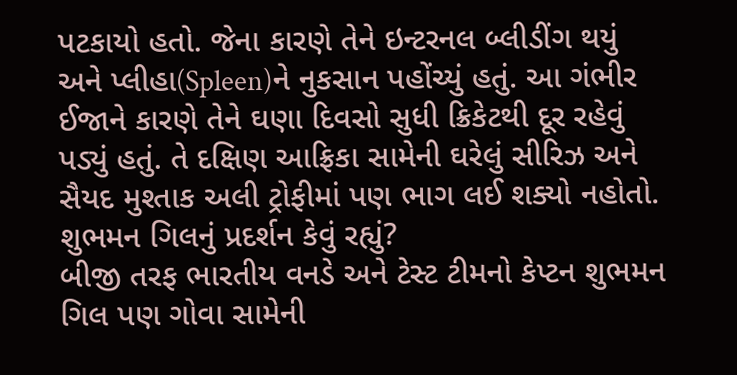પટકાયો હતો. જેના કારણે તેને ઇન્ટરનલ બ્લીડીંગ થયું અને પ્લીહા(Spleen)ને નુકસાન પહોંચ્યું હતું. આ ગંભીર ઈજાને કારણે તેને ઘણા દિવસો સુધી ક્રિકેટથી દૂર રહેવું પડ્યું હતું. તે દક્ષિણ આફ્રિકા સામેની ઘરેલું સીરિઝ અને સૈયદ મુશ્તાક અલી ટ્રોફીમાં પણ ભાગ લઈ શક્યો નહોતો.
શુભમન ગિલનું પ્રદર્શન કેવું રહ્યું?
બીજી તરફ ભારતીય વનડે અને ટેસ્ટ ટીમનો કેપ્ટન શુભમન ગિલ પણ ગોવા સામેની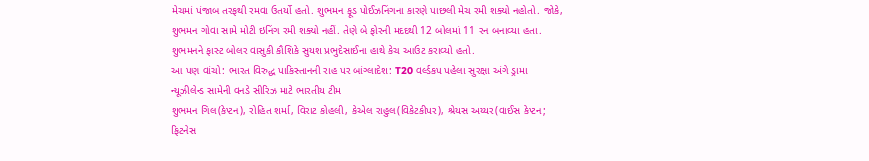મેચમાં પંજાબ તરફથી રમવા ઉતર્યો હતો. શુભમન ફૂડ પોઈઝનિંગના કારણે પાછલી મેચ રમી શક્યો નહોતો. જોકે, શુભમન ગોવા સામે મોટી ઇનિંગ રમી શક્યો નહીં. તેણે બે ફોરની મદદથી 12 બોલમાં 11 રન બનાવ્યા હતા. શુભમનને ફાસ્ટ બોલર વાસુકી કૌશિકે સુયશ પ્રભુદેસાઈના હાથે કેચ આઉટ કરાવ્યો હતો.
આ પણ વાંચો: ભારત વિરુદ્ધ પાકિસ્તાનની રાહ પર બાંગ્લાદેશ: T20 વર્લ્ડકપ પહેલા સુરક્ષા અંગે ડ્રામા
ન્યૂઝીલેન્ડ સામેની વનડે સીરિઝ માટે ભારતીય ટીમ
શુભમન ગિલ(કેપ્ટન), રોહિત શર્મા, વિરાટ કોહલી, કેએલ રાહુલ(વિકેટકીપર), શ્રેયસ અય્યર(વાઈસ કેપ્ટન; ફિટનેસ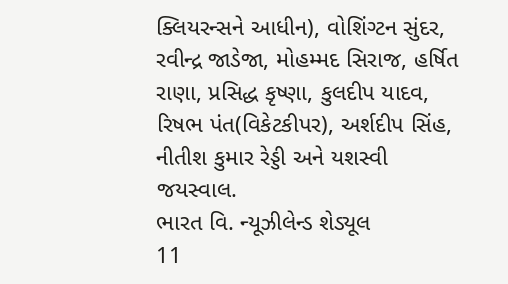ક્લિયરન્સને આધીન), વોશિંગ્ટન સુંદર, રવીન્દ્ર જાડેજા, મોહમ્મદ સિરાજ, હર્ષિત રાણા, પ્રસિદ્ધ કૃષ્ણા, કુલદીપ યાદવ, રિષભ પંત(વિકેટકીપર), અર્શદીપ સિંહ, નીતીશ કુમાર રેડ્ડી અને યશસ્વી જયસ્વાલ.
ભારત વિ. ન્યૂઝીલેન્ડ શેડ્યૂલ
11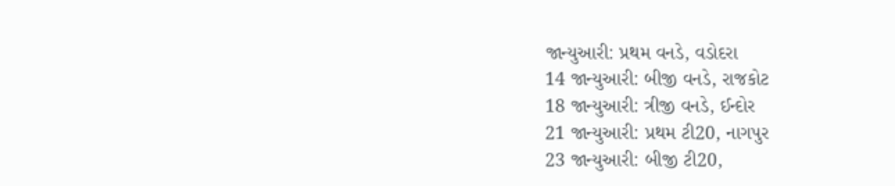જાન્યુઆરી: પ્રથમ વનડે, વડોદરા
14 જાન્યુઆરી: બીજી વનડે, રાજકોટ
18 જાન્યુઆરી: ત્રીજી વનડે, ઈન્દોર
21 જાન્યુઆરી: પ્રથમ ટી20, નાગપુર
23 જાન્યુઆરી: બીજી ટી20,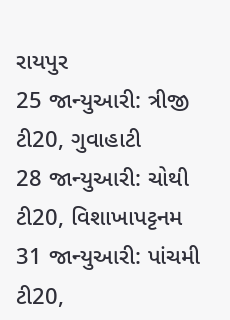રાયપુર
25 જાન્યુઆરી: ત્રીજી ટી20, ગુવાહાટી
28 જાન્યુઆરી: ચોથી ટી20, વિશાખાપટ્ટનમ
31 જાન્યુઆરી: પાંચમી ટી20,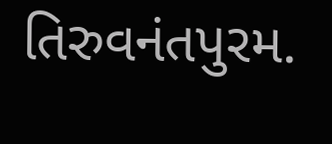તિરુવનંતપુરમ.